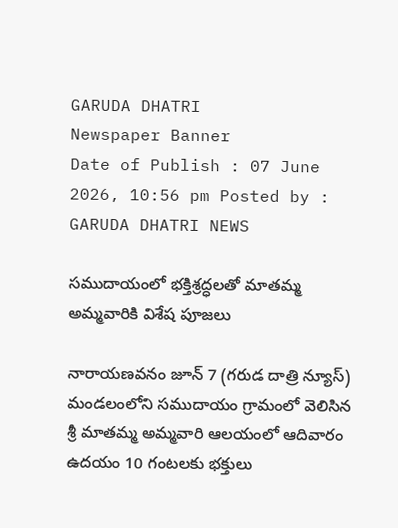GARUDA DHATRI
Newspaper Banner
Date of Publish : 07 June 2026, 10:56 pm Posted by : GARUDA DHATRI NEWS

సముదాయంలో భక్తిశ్రద్ధలతో మాతమ్మ అమ్మవారికి విశేష పూజలు

నారాయణవనం జూన్ 7 (గరుడ దాత్రి న్యూస్) మండలంలోని సముదాయం గ్రామంలో వెలిసిన శ్రీ మాతమ్మ అమ్మవారి ఆలయంలో ఆదివారం ఉదయం 10 గంటలకు భక్తులు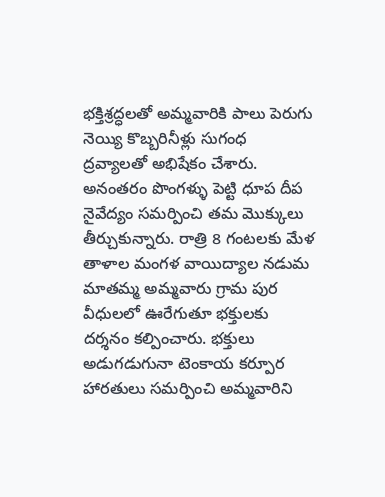భక్తిశ్రద్ధలతో అమ్మవారికి పాలు పెరుగు నెయ్యి కొబ్బరినీళ్లు సుగంధ ద్రవ్యాలతో అభిషేకం చేశారు. అనంతరం పొంగళ్ళు పెట్టి ధూప దీప నైవేద్యం సమర్పించి తమ మొక్కులు తీర్చుకున్నారు. రాత్రి 8 గంటలకు మేళ తాళాల మంగళ వాయిద్యాల నడుమ మాతమ్మ అమ్మవారు గ్రామ పుర వీధులలో ఊరేగుతూ భక్తులకు దర్శనం కల్పించారు. భక్తులు అడుగడుగునా టెంకాయ కర్పూర హారతులు సమర్పించి అమ్మవారిని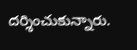దర్శించుకున్నారు.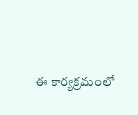ఈ కార్యక్రమంలో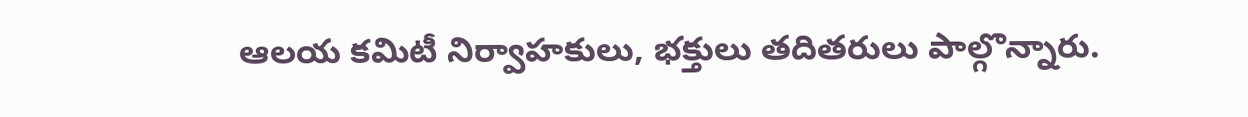ఆలయ కమిటీ నిర్వాహకులు, భక్తులు తదితరులు పాల్గొన్నారు.